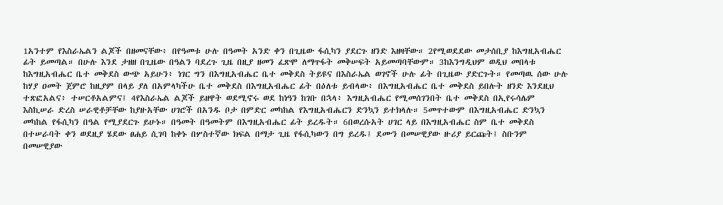1አንተም የእስራኤልን ልጆች በዘመናቸው፥ በየዓመቱ ሁሉ በዓመት አንድ ቀን በጊዜው ፋሲካን ያደርጉ ዘንድ እዘዛቸው። 2የሚወደደው መታሰቢያ ከእግዚአብሔር ፊት ይመጣል። በሁሉ እንደ ታዘዘ በጊዜው በዓልን ባደረጉ ጊዜ በዚያ ዘመን ፈጽሞ ለማጥፋት መቅሠፍት አይመጣባቸውም። 3ከእንግዲህም ወዲህ መበላቱ ከእግዚአብሔር ቤተ መቅደስ ውጭ አይሁን፥ ነገር ግን በእግዚአብሔር ቤተ መቅደስ ትይዩና በእስራኤል ወገኖች ሁሉ ፊት በጊዜው ያድርጉት። የመጣዉ ሰው ሁሉ ከሃያ ዐመት ጀምሮ ከዚያም በላይ ያለ በአምላካችሁ ቤተ መቅደስ በእግዚአብሔር ፊት በዕለቱ ይብላው፥ በእግዚአብሔር ቤተ መቅደስ ይበሉት ዘንድ እንደዚህ ተጽፎአልና፥ ተሠርቶአልምና፤ 4የእስራኤል ልጆች ይዘዋት ወደሚኖሩ ወደ ከነዓን ከገቡ በኋላ፥ እግዚአብሔር የሚመሰገንበት ቤተ መቅደስ በኢየሩሳሌም እስኪሠራ ድረስ ሠራዊቶቻቸው ከያዙአቸው ሀገሮች በአንዱ ቦታ በምድር መካከል የእግዚአብሔርን ድንኳን ይተክላሉ። 5መጥተውም በእግዚአብሔር ድንኳን መካከል የፋሲካን በዓል የሚያደርጉ ይሁኑ። በዓመት በዓመትም በእግዚአብሔር ፊት ይረዱት። 6በወረሱአት ሀገር ላይ በእግዚአብሔር ስም ቤተ መቅደስ በተሠራባት ቀን ወደዚያ ሄደው ፀሐይ ሲገባ ከቀኑ በሦስተኛው ክፍል በማታ ጊዜ የፋሲካውን በግ ይረዱ፤ ደሙን በመሠዊያው ዙሪያ ይርጩት፤ ስቡንም በመሠዊያው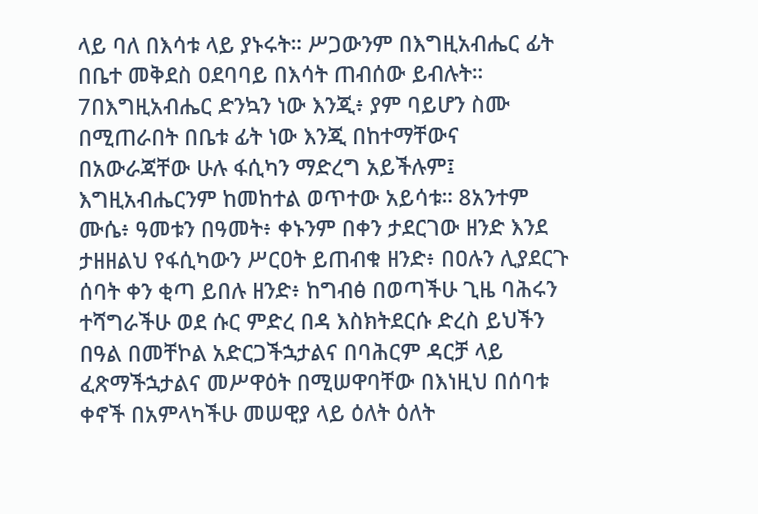ላይ ባለ በእሳቱ ላይ ያኑሩት። ሥጋውንም በእግዚአብሔር ፊት በቤተ መቅደስ ዐደባባይ በእሳት ጠብሰው ይብሉት። 7በእግዚአብሔር ድንኳን ነው እንጂ፥ ያም ባይሆን ስሙ በሚጠራበት በቤቱ ፊት ነው እንጂ በከተማቸውና በአውራጃቸው ሁሉ ፋሲካን ማድረግ አይችሉም፤ እግዚአብሔርንም ከመከተል ወጥተው አይሳቱ። 8አንተም ሙሴ፥ ዓመቱን በዓመት፥ ቀኑንም በቀን ታደርገው ዘንድ እንደ ታዘዘልህ የፋሲካውን ሥርዐት ይጠብቁ ዘንድ፥ በዐሉን ሊያደርጉ ሰባት ቀን ቂጣ ይበሉ ዘንድ፥ ከግብፅ በወጣችሁ ጊዜ ባሕሩን ተሻግራችሁ ወደ ሱር ምድረ በዳ እስክትደርሱ ድረስ ይህችን በዓል በመቸኮል አድርጋችኋታልና በባሕርም ዳርቻ ላይ ፈጽማችኋታልና መሥዋዕት በሚሠዋባቸው በእነዚህ በሰባቱ ቀኖች በአምላካችሁ መሠዊያ ላይ ዕለት ዕለት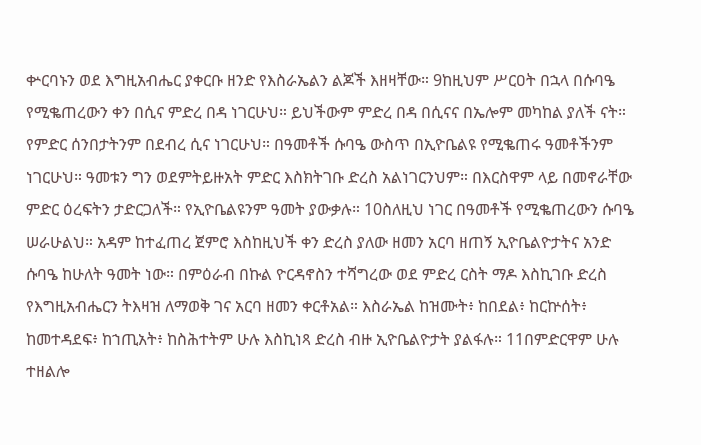ቍርባኑን ወደ እግዚአብሔር ያቀርቡ ዘንድ የእስራኤልን ልጆች እዘዛቸው። 9ከዚህም ሥርዐት በኋላ በሱባዔ የሚቈጠረውን ቀን በሲና ምድረ በዳ ነገርሁህ። ይህችውም ምድረ በዳ በሲናና በኤሎም መካከል ያለች ናት። የምድር ሰንበታትንም በደብረ ሲና ነገርሁህ። በዓመቶች ሱባዔ ውስጥ በኢዮቤልዩ የሚቈጠሩ ዓመቶችንም ነገርሁህ። ዓመቱን ግን ወደምትይዙአት ምድር እስክትገቡ ድረስ አልነገርንህም። በእርስዋም ላይ በመኖራቸው ምድር ዕረፍትን ታድርጋለች። የኢዮቤልዩንም ዓመት ያውቃሉ። 10ስለዚህ ነገር በዓመቶች የሚቈጠረውን ሱባዔ ሠራሁልህ። አዳም ከተፈጠረ ጀምሮ እስከዚህች ቀን ድረስ ያለው ዘመን አርባ ዘጠኝ ኢዮቤልዮታትና አንድ ሱባዔ ከሁለት ዓመት ነው። በምዕራብ በኩል ዮርዳኖስን ተሻግረው ወደ ምድረ ርስት ማዶ እስኪገቡ ድረስ የእግዚአብሔርን ትእዛዝ ለማወቅ ገና አርባ ዘመን ቀርቶአል። እስራኤል ከዝሙት፥ ከበደል፥ ከርኵሰት፥ ከመተዳደፍ፥ ከኀጢአት፥ ከስሕተትም ሁሉ እስኪነጻ ድረስ ብዙ ኢዮቤልዮታት ያልፋሉ። 11በምድርዋም ሁሉ ተዘልሎ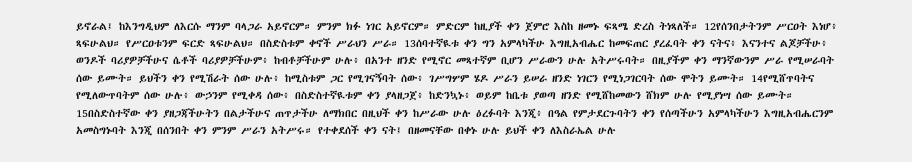ይኖራል፤ ከእንግዲህም ለእርሱ ማንም ባላጋራ አይኖርም። ምንም ክፉ ነገር አይኖርም። ምድርም ከዚያች ቀን ጀምሮ እስከ ዘመኑ ፍጻሜ ድረስ ትነጻለች። 12የሰንበታትንም ሥርዐት እነሆ፥ ጻፍሁልህ። የሥርዐቱንም ፍርድ ጻፍሁልህ። በስድስቱም ቀኖች ሥራህን ሥራ። 13ሰባተኛዪቱ ቀን ግን አምላካችሁ እግዚአብሔር ከመፍጠር ያረፈባት ቀን ናትና፥ እናንተና ልጆቻችሁ፥ ወንዶች ባሪያዎቻችሁና ሴቶች ባሪያዎቻችሁም፥ ከብቶቻችሁም ሁሉ፥ በአንተ ዘንድ የሚኖር መጻተኛም ቢሆን ሥራውን ሁሉ አትሥሩባት። በዚያችም ቀን ማንኛውንም ሥራ የሚሠራባት ሰው ይሙት። ይህችን ቀን የሚሽራት ሰው ሁሉ፥ ከሚስቱም ጋር የሚገናኝባት ሰው፥ ገሥግሦም ሄዶ ሥራን ይሠራ ዘንድ ነገርን የሚነጋገርባት ሰው ሞትን ይሙት። 14የሚሸጥባትና የሚለውጥባትም ሰው ሁሉ፥ ውኃንም የሚቀዳ ሰው፥ በስድስተኛዪቱም ቀን ያላዘጋጀ፥ ከድንኳኑ፥ ወይም ከቤቱ ያወጣ ዘንድ የሚሸከመውን ሸክም ሁሉ የሚያነሣ ሰው ይሙት። 15በስድስተኛው ቀን ያዘጋጃችሁትን በልታችሁና ጠጥታችሁ ለማክበር በዚህች ቀን ከሥራው ሁሉ ዕረፉባት እንጂ፥ በዓል የምታደርጉባትን ቀን የሰጣችሁን አምላካችሁን እግዚአብሔርንም አመስግኑባት እንጂ በሰንበት ቀን ምንም ሥራን አትሥሩ። የተቀደሰች ቀን ናት፤ በዘመናቸው በቀኑ ሁሉ ይህች ቀን ለእስራኤል ሁሉ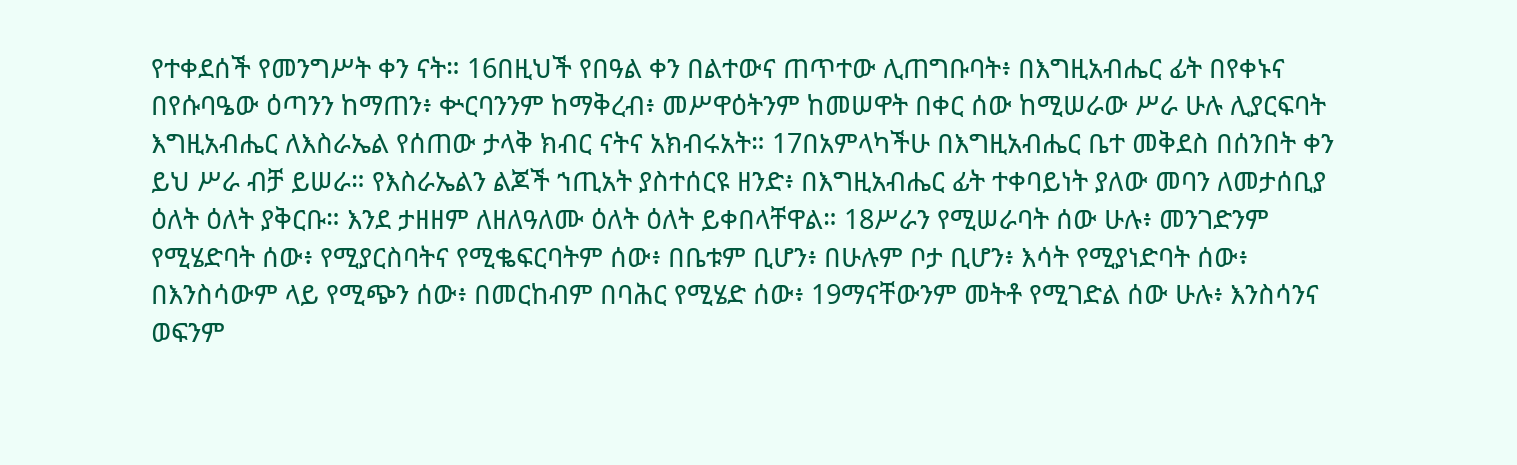የተቀደሰች የመንግሥት ቀን ናት። 16በዚህች የበዓል ቀን በልተውና ጠጥተው ሊጠግቡባት፥ በእግዚአብሔር ፊት በየቀኑና በየሱባዔው ዕጣንን ከማጠን፥ ቍርባንንም ከማቅረብ፥ መሥዋዕትንም ከመሠዋት በቀር ሰው ከሚሠራው ሥራ ሁሉ ሊያርፍባት እግዚአብሔር ለእስራኤል የሰጠው ታላቅ ክብር ናትና አክብሩአት። 17በአምላካችሁ በእግዚአብሔር ቤተ መቅደስ በሰንበት ቀን ይህ ሥራ ብቻ ይሠራ። የእስራኤልን ልጆች ኀጢአት ያስተሰርዩ ዘንድ፥ በእግዚአብሔር ፊት ተቀባይነት ያለው መባን ለመታሰቢያ ዕለት ዕለት ያቅርቡ። እንደ ታዘዘም ለዘለዓለሙ ዕለት ዕለት ይቀበላቸዋል። 18ሥራን የሚሠራባት ሰው ሁሉ፥ መንገድንም የሚሄድባት ሰው፥ የሚያርስባትና የሚቈፍርባትም ሰው፥ በቤቱም ቢሆን፥ በሁሉም ቦታ ቢሆን፥ እሳት የሚያነድባት ሰው፥ በእንስሳውም ላይ የሚጭን ሰው፥ በመርከብም በባሕር የሚሄድ ሰው፥ 19ማናቸውንም መትቶ የሚገድል ሰው ሁሉ፥ እንስሳንና ወፍንም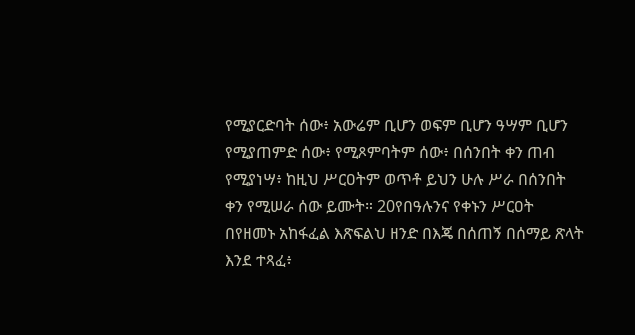የሚያርድባት ሰው፥ አውሬም ቢሆን ወፍም ቢሆን ዓሣም ቢሆን የሚያጠምድ ሰው፥ የሚጾምባትም ሰው፥ በሰንበት ቀን ጠብ የሚያነሣ፥ ከዚህ ሥርዐትም ወጥቶ ይህን ሁሉ ሥራ በሰንበት ቀን የሚሠራ ሰው ይሙት። 20የበዓሉንና የቀኑን ሥርዐት በየዘመኑ አከፋፈል እጽፍልህ ዘንድ በእጄ በሰጠኝ በሰማይ ጽላት እንደ ተጻፈ፥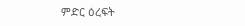ምድር ዕረፍት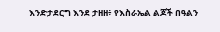እንድታደርግ እንደ ታዘዘ፥ የእስራኤል ልጆች በዓልን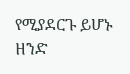የሚያደርጉ ይሆኑ ዘንድ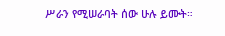ሥራን የሚሠራባት ሰው ሁሉ ይሙት።